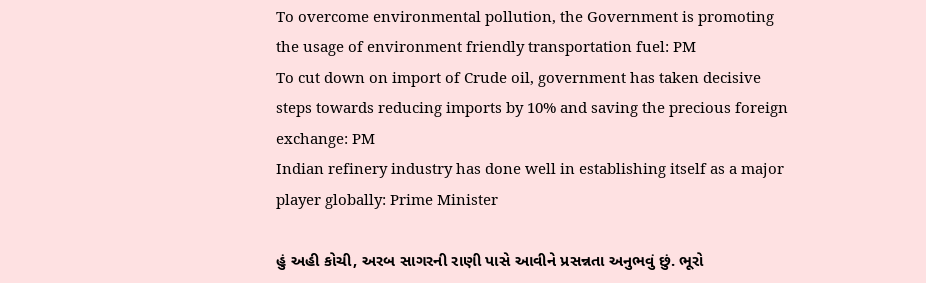To overcome environmental pollution, the Government is promoting the usage of environment friendly transportation fuel: PM
To cut down on import of Crude oil, government has taken decisive steps towards reducing imports by 10% and saving the precious foreign exchange: PM
Indian refinery industry has done well in establishing itself as a major player globally: Prime Minister

હું અહી કોચી, અરબ સાગરની રાણી પાસે આવીને પ્રસન્નતા અનુભવું છું. ભૂરો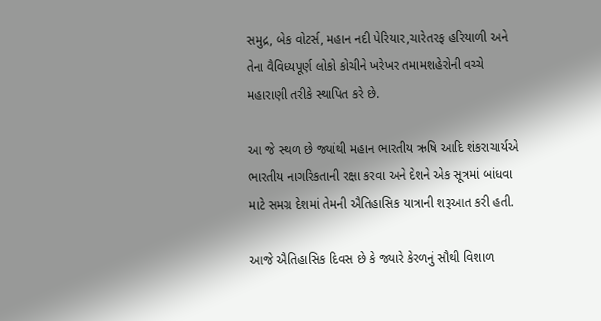સમુદ્ર, બેક વોટર્સ, મહાન નદી પેરિયાર,ચારેતરફ હરિયાળી અને તેના વૈવિધ્યપૂર્ણ લોકો કોચીને ખરેખર તમામશહેરોની વચ્ચે મહારાણી તરીકે સ્થાપિત કરે છે.

આ જે સ્થળ છે જ્યાંથી મહાન ભારતીય ઋષિ આદિ શંકરાચાર્યએ ભારતીય નાગરિકતાની રક્ષા કરવા અને દેશને એક સૂત્રમાં બાંધવા માટે સમગ્ર દેશમાં તેમની ઐતિહાસિક યાત્રાની શરૂઆત કરી હતી.

આજે ઐતિહાસિક દિવસ છે કે જ્યારે કેરળનું સૌથી વિશાળ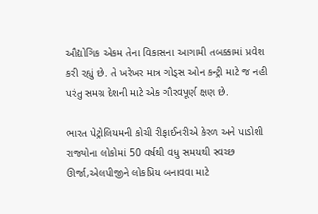ઔદ્યોગિક એકમ તેના વિકાસના આગામી તબક્કામાં પ્રવેશ કરી રહ્યું છે. તે ખરેખર માત્ર ગોડ્સ ઓન કન્ટ્રી માટે જ નહી પરંતુ સમગ્ર દેશની માટે એક ગૌરવપૂર્ણ ક્ષણ છે.

ભારત પેટ્રોલિયમની કોચી રીફાઈનરીએ કેરળ અને પાડોશી રાજ્યોના લોકોમાં 50 વર્ષથી વધુ સમયથી સ્વચ્છ ઊર્જા,એલપીજીને લોકપ્રિય બનાવવા માટે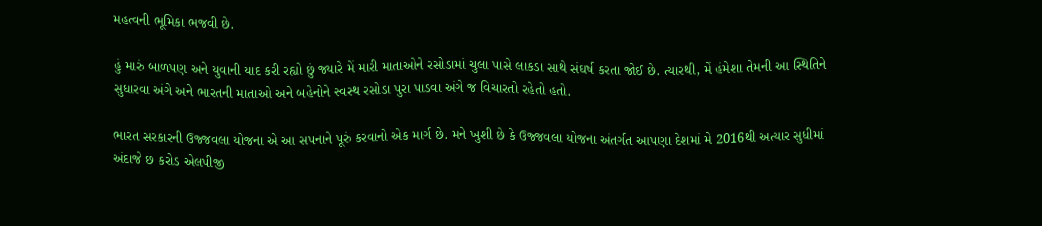મહત્વની ભૂમિકા ભજવી છે.

હું મારું બાળપણ અને યુવાની યાદ કરી રહ્યો છું જ્યારે મેં મારી માતાઓને રસોડામાં ચુલા પાસે લાકડા સાથે સંઘર્ષ કરતા જોઈ છે. ત્યારથી, મેં હંમેશા તેમની આ સ્થિતિને સુધારવા અંગે અને ભારતની માતાઓ અને બહેનોને સ્વસ્થ રસોડા પુરા પાડવા અંગે જ વિચારતો રહેતો હતો.

ભારત સરકારની ઉજ્જવલા યોજના એ આ સપનાને પૂરું કરવાનો એક માર્ગ છે. મને ખુશી છે કે ઉજ્જવલા યોજના અંતર્ગત આપણા દેશમાં મે 2016થી અત્યાર સુધીમાં અંદાજે છ કરોડ એલપીજી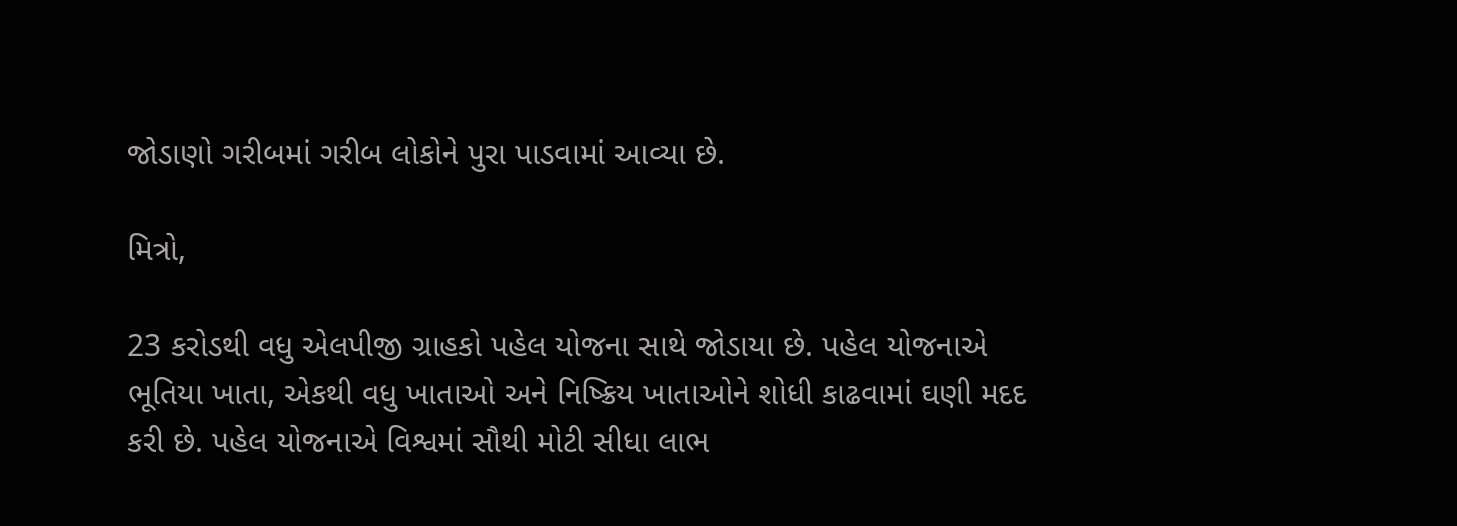જોડાણો ગરીબમાં ગરીબ લોકોને પુરા પાડવામાં આવ્યા છે.

મિત્રો,

23 કરોડથી વધુ એલપીજી ગ્રાહકો પહેલ યોજના સાથે જોડાયા છે. પહેલ યોજનાએ ભૂતિયા ખાતા, એકથી વધુ ખાતાઓ અને નિષ્ક્રિય ખાતાઓને શોધી કાઢવામાં ઘણી મદદ કરી છે. પહેલ યોજનાએ વિશ્વમાં સૌથી મોટી સીધા લાભ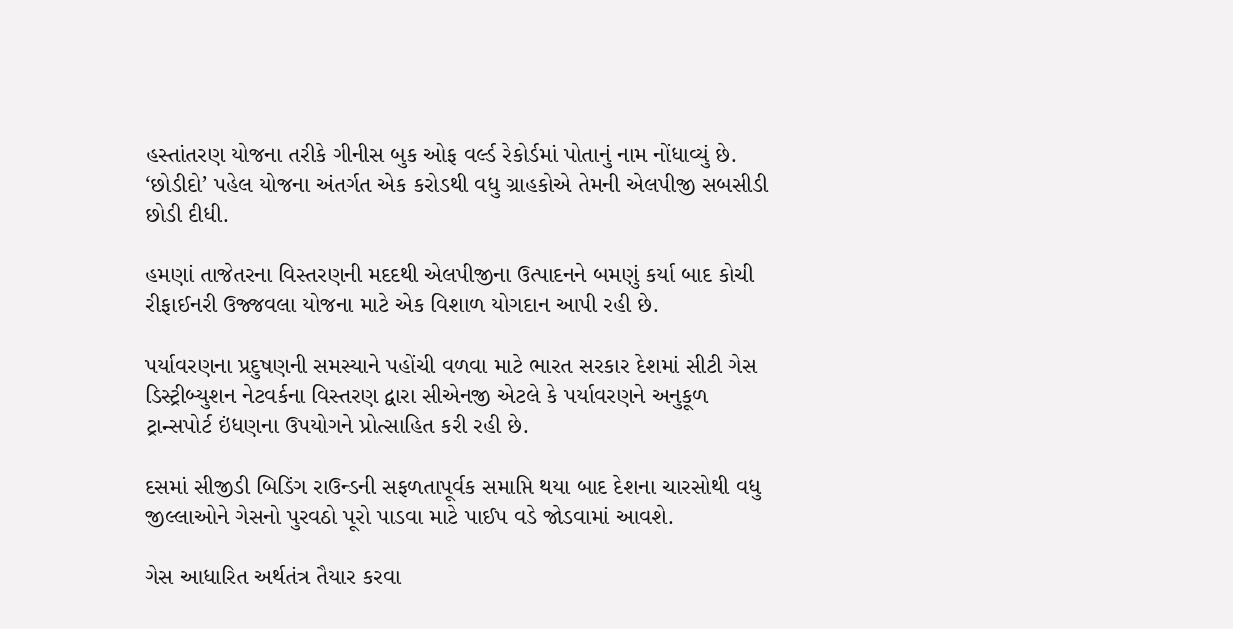હસ્તાંતરણ યોજના તરીકે ગીનીસ બુક ઓફ વર્લ્ડ રેકોર્ડમાં પોતાનું નામ નોંધાવ્યું છે. ‘છોડીદો’ પહેલ યોજના અંતર્ગત એક કરોડથી વધુ ગ્રાહકોએ તેમની એલપીજી સબસીડી છોડી દીધી.

હમણાં તાજેતરના વિસ્તરણની મદદથી એલપીજીના ઉત્પાદનને બમણું કર્યા બાદ કોચી રીફાઈનરી ઉજ્જવલા યોજના માટે એક વિશાળ યોગદાન આપી રહી છે.

પર્યાવરણના પ્રદુષણની સમસ્યાને પહોંચી વળવા માટે ભારત સરકાર દેશમાં સીટી ગેસ ડિસ્ટ્રીબ્યુશન નેટવર્કના વિસ્તરણ દ્વારા સીએનજી એટલે કે પર્યાવરણને અનુકૂળ ટ્રાન્સપોર્ટ ઇંધણના ઉપયોગને પ્રોત્સાહિત કરી રહી છે.

દસમાં સીજીડી બિડિંગ રાઉન્ડની સફળતાપૂર્વક સમાપ્તિ થયા બાદ દેશના ચારસોથી વધુ જીલ્લાઓને ગેસનો પુરવઠો પૂરો પાડવા માટે પાઈપ વડે જોડવામાં આવશે.

ગેસ આધારિત અર્થતંત્ર તૈયાર કરવા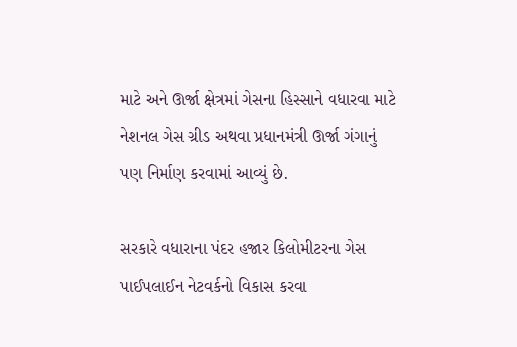માટે અને ઊર્જા ક્ષેત્રમાં ગેસના હિસ્સાને વધારવા માટે નેશનલ ગેસ ગ્રીડ અથવા પ્રધાનમંત્રી ઊર્જા ગંગાનું પણ નિર્માણ કરવામાં આવ્યું છે.

સરકારે વધારાના પંદર હજાર કિલોમીટરના ગેસ પાઈપલાઈન નેટવર્કનો વિકાસ કરવા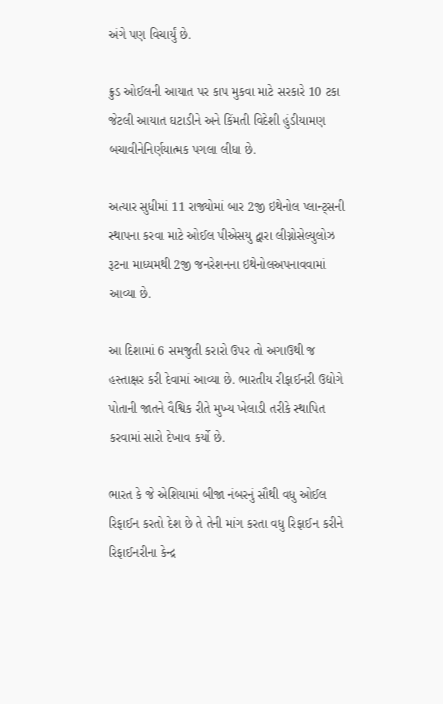અંગે પણ વિચાર્યું છે.

ક્રુડ ઓઈલની આયાત પર કાપ મુકવા માટે સરકારે 10 ટકા જેટલી આયાત ઘટાડીને અને કિંમતી વિદેશી હુંડીયામણ બચાવીનેનિર્ણયાત્મક પગલા લીધા છે.

અત્યાર સુધીમાં 11 રાજ્યોમાં બાર 2જી ઇથેનોલ પ્લાન્ટ્સની સ્થાપના કરવા માટે ઓઈલ પીએસયુ દ્વારા લીગ્નોસેલ્યુલોઝ રૂટના માધ્યમથી 2જી જનરેશનના ઇથેનોલઅપનાવવામાં આવ્યા છે.

આ દિશામાં 6 સમજુતી કરારો ઉપર તો અગાઉથી જ હસ્તાક્ષર કરી દેવામાં આવ્યા છે. ભારતીય રીફાઈનરી ઉદ્યોગે પોતાની જાતને વૈશ્વિક રીતે મુખ્ય ખેલાડી તરીકે સ્થાપિત કરવામાં સારો દેખાવ કર્યો છે.

ભારત કે જે એશિયામાં બીજા નંબરનું સૌથી વધુ ઓઈલ રિફાઈન કરતો દેશ છે તે તેની માંગ કરતા વધુ રિફાઈન કરીને રિફાઈનરીના કેન્દ્ર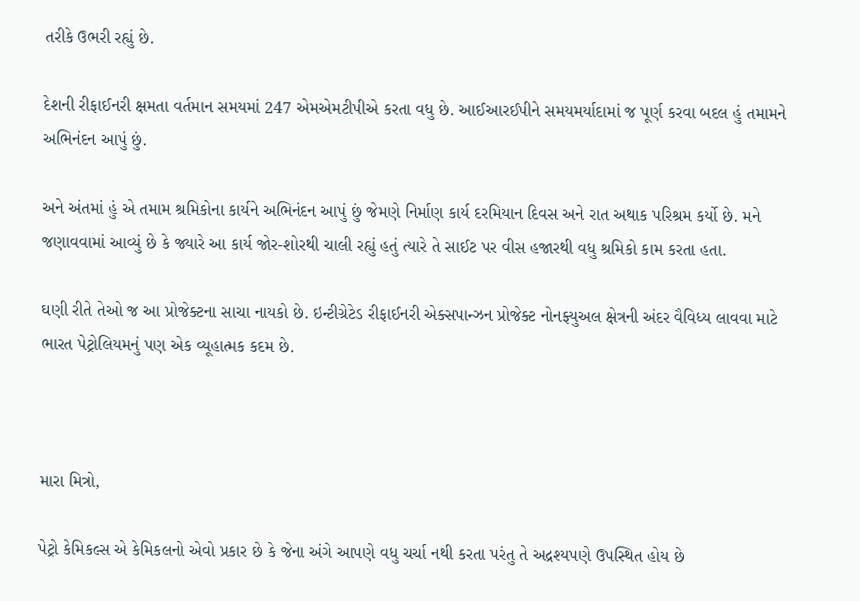તરીકે ઉભરી રહ્યું છે.

દેશની રીફાઈનરી ક્ષમતા વર્તમાન સમયમાં 247 એમએમટીપીએ કરતા વધુ છે. આઈઆરઈપીને સમયમર્યાદામાં જ પૂર્ણ કરવા બદલ હું તમામને અભિનંદન આપું છું.

અને અંતમાં હું એ તમામ શ્રમિકોના કાર્યને અભિનંદન આપું છું જેમણે નિર્માણ કાર્ય દરમિયાન દિવસ અને રાત અથાક પરિશ્રમ કર્યો છે. મને જણાવવામાં આવ્યું છે કે જ્યારે આ કાર્ય જોર-શોરથી ચાલી રહ્યું હતું ત્યારે તે સાઈટ પર વીસ હજારથી વધુ શ્રમિકો કામ કરતા હતા.

ઘણી રીતે તેઓ જ આ પ્રોજેક્ટના સાચા નાયકો છે. ઇન્ટીગ્રેટેડ રીફાઈનરી એક્સપાન્ઝન પ્રોજેક્ટ નોનફ્યુઅલ ક્ષેત્રની અંદર વૈવિધ્ય લાવવા માટે ભારત પેટ્રોલિયમનું પણ એક વ્યૂહાત્મક કદમ છે.



મારા મિત્રો,

પેટ્રો કેમિકલ્સ એ કેમિકલનો એવો પ્રકાર છે કે જેના અંગે આપણે વધુ ચર્ચા નથી કરતા પરંતુ તે અદ્રશ્યપણે ઉપસ્થિત હોય છે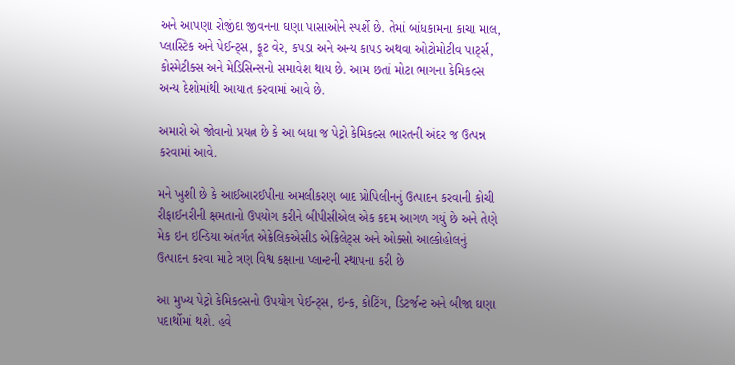અને આપણા રોજીંદા જીવનના ઘણા પાસાઓને સ્પર્શે છે. તેમાં બાંધકામના કાચા માલ, પ્લાસ્ટિક અને પેઈન્ટ્સ, ફૂટ વેર, કપડા અને અન્ય કાપડ અથવા ઓટોમોટીવ પાર્ટ્સ, કોસ્મેટીક્સ અને મેડિસિન્સનો સમાવેશ થાય છે. આમ છતાં મોટા ભાગના કેમિકલ્સ અન્ય દેશોમાંથી આયાત કરવામાં આવે છે.

અમારો એ જોવાનો પ્રયત્ન છે કે આ બધા જ પેટ્રો કેમિકલ્સ ભારતની અંદર જ ઉત્પન્ન કરવામાં આવે.

મને ખુશી છે કે આઈઆરઈપીના અમલીકરણ બાદ પ્રોપિલીનનું ઉત્પાદન કરવાની કોચી રીફાઈનરીની ક્ષમતાનો ઉપયોગ કરીને બીપીસીએલ એક કદમ આગળ ગયું છે અને તેણે મેક ઇન ઇન્ડિયા અંતર્ગત એક્રેલિકએસીડ એક્રિલેટ્સ અને ઓક્સો આલ્કોહોલનું ઉત્પાદન કરવા માટે ત્રણ વિશ્વ કક્ષાના પ્લાન્ટની સ્થાપના કરી છે

આ મુખ્ય પેટ્રો કેમિકલ્સનો ઉપયોગ પેઈન્ટ્સ, ઇન્ક, કોટિંગ, ડિટર્જન્ટ અને બીજા ઘણા પદાર્થોમાં થશે. હવે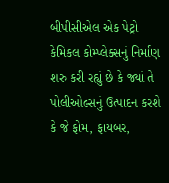બીપીસીએલ એક પેટ્રો કેમિકલ કોમ્પ્લેક્સનું નિર્માણ શરુ કરી રહ્યું છે કે જ્યાં તે પોલીઓલ્સનું ઉત્પાદન કરશે કે જે ફોમ, ફાયબર,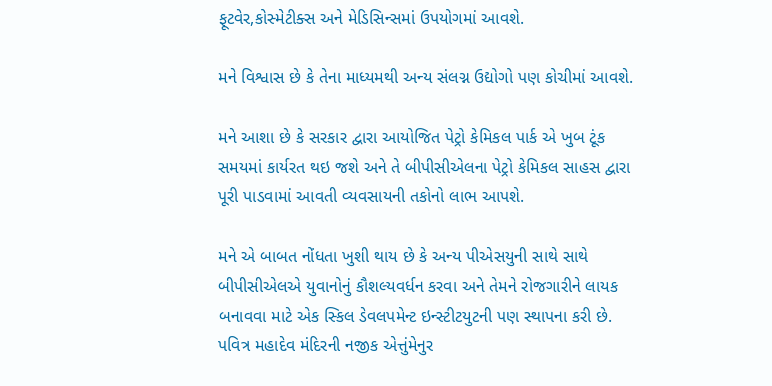ફૂટવેર,કોસ્મેટીક્સ અને મેડિસિન્સમાં ઉપયોગમાં આવશે.

મને વિશ્વાસ છે કે તેના માધ્યમથી અન્ય સંલગ્ન ઉદ્યોગો પણ કોચીમાં આવશે.

મને આશા છે કે સરકાર દ્વારા આયોજિત પેટ્રો કેમિકલ પાર્ક એ ખુબ ટૂંક સમયમાં કાર્યરત થઇ જશે અને તે બીપીસીએલના પેટ્રો કેમિકલ સાહસ દ્વારા પૂરી પાડવામાં આવતી વ્યવસાયની તકોનો લાભ આપશે.

મને એ બાબત નોંધતા ખુશી થાય છે કે અન્ય પીએસયુની સાથે સાથે બીપીસીએલએ યુવાનોનું કૌશલ્યવર્ધન કરવા અને તેમને રોજગારીને લાયક બનાવવા માટે એક સ્કિલ ડેવલપમેન્ટ ઇન્સ્ટીટયુટની પણ સ્થાપના કરી છે. પવિત્ર મહાદેવ મંદિરની નજીક એત્તુંમેનુર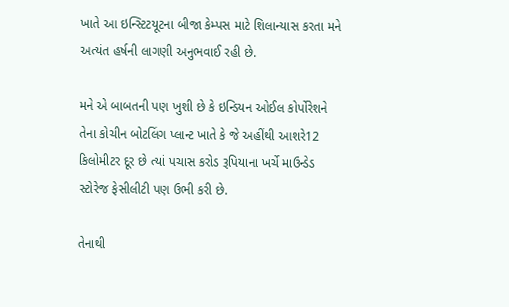ખાતે આ ઇન્સ્ટિટયૂટના બીજા કેમ્પસ માટે શિલાન્યાસ કરતા મને અત્યંત હર્ષની લાગણી અનુભવાઈ રહી છે.

મને એ બાબતની પણ ખુશી છે કે ઇન્ડિયન ઓઈલ કોર્પોરેશને તેના કોચીન બોટલિંગ પ્લાન્ટ ખાતે કે જે અહીંથી આશરે12 કિલોમીટર દૂર છે ત્યાં પચાસ કરોડ રૂપિયાના ખર્ચે માઉન્ડેડ સ્ટોરેજ ફેસીલીટી પણ ઉભી કરી છે.

તેનાથી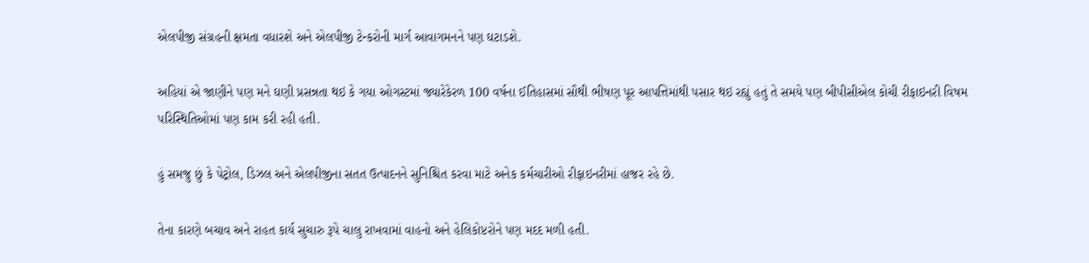એલપીજી સંગ્રહની ક્ષમતા વધારશે અને એલપીજી ટેન્કરોની માર્ગ આવાગમનને પણ ઘટાડશે.

અહિયાં એ જાણીને પણ મને ઘણી પ્રસન્નતા થઇ કે ગયા ઓગસ્ટમાં જ્યારેકેરળ 100 વર્ષના ઈતિહાસમાં સૌથી ભીષણ પૂર આપત્તિમાંથી પસાર થઇ રહ્યું હતું તે સમયે પણ બીપીસીએલ કોચી રીફાઇનરી વિષમ પરિસ્થિતિઓમાં પણ કામ કરી રહી હતી.

હું સમજુ છું કે પેટ્રોલ, ડિઝલ અને એલપીજીના સતત ઉત્પાદનને સુનિશ્ચિત કરવા માટે અનેક કર્મચારીઓ રીફાઇનરીમાં હાજર રહે છે.

તેના કારણે બચાવ અને રાહત કાર્ય સુચારુ રૂપે ચાલુ રાખવામાં વાહનો અને હેલિકોપ્ટરોને પણ મદદ મળી હતી.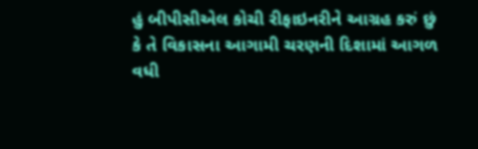હું બીપીસીએલ કોચી રીફાઇનરીને આગ્રહ કરું છું કે તે વિકાસના આગામી ચરણની દિશામાં આગળ વધી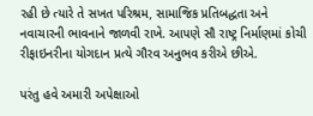રહી છે ત્યારે તે સખત પરિશ્રમ, સામાજિક પ્રતિબદ્ધતા અને નવાચારની ભાવનાને જાળવી રાખે. આપણે સૌ રાષ્ટ્ર નિર્માણમાં કોચી રીફાઇનરીના યોગદાન પ્રત્યે ગૌરવ અનુભવ કરીએ છીએ.

પરંતુ હવે અમારી અપેક્ષાઓ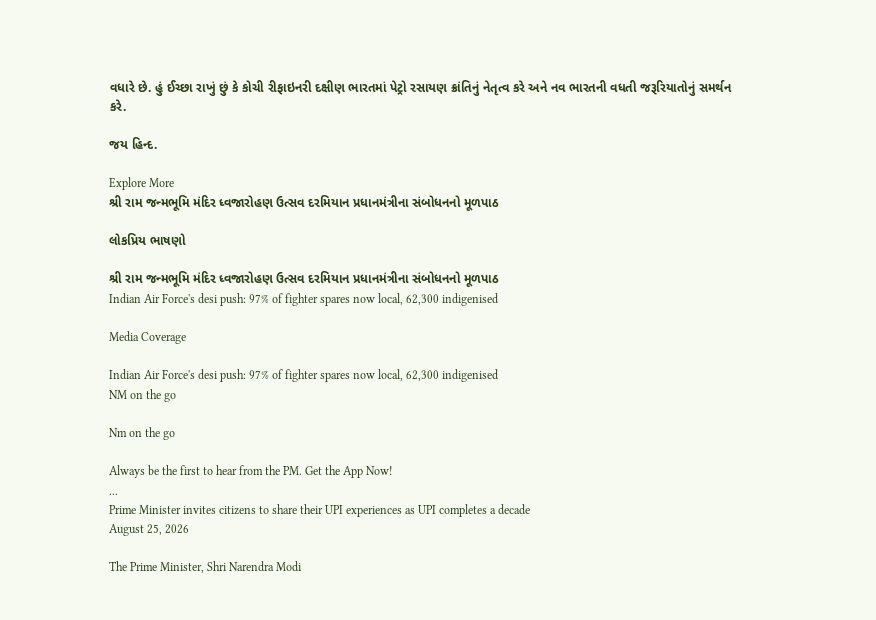વધારે છે. હું ઈચ્છા રાખું છું કે કોચી રીફાઇનરી દક્ષીણ ભારતમાં પેટ્રો રસાયણ ક્રાંતિનું નેતૃત્વ કરે અને નવ ભારતની વધતી જરૂરિયાતોનું સમર્થન કરે.

જય હિન્દ.

Explore More
શ્રી રામ જન્મભૂમિ મંદિર ધ્વજારોહણ ઉત્સવ દરમિયાન પ્રધાનમંત્રીના સંબોધનનો મૂળપાઠ

લોકપ્રિય ભાષણો

શ્રી રામ જન્મભૂમિ મંદિર ધ્વજારોહણ ઉત્સવ દરમિયાન પ્રધાનમંત્રીના સંબોધનનો મૂળપાઠ
Indian Air Force's desi push: 97% of fighter spares now local, 62,300 indigenised

Media Coverage

Indian Air Force's desi push: 97% of fighter spares now local, 62,300 indigenised
NM on the go

Nm on the go

Always be the first to hear from the PM. Get the App Now!
...
Prime Minister invites citizens to share their UPI experiences as UPI completes a decade
August 25, 2026

The Prime Minister, Shri Narendra Modi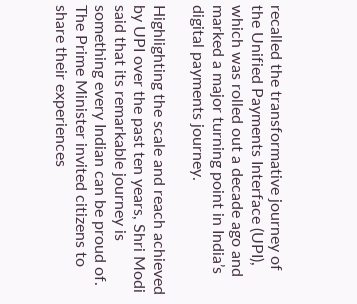recalled the transformative journey of the Unified Payments Interface (UPI), which was rolled out a decade ago and marked a major turning point in India’s digital payments journey.

Highlighting the scale and reach achieved by UPI over the past ten years, Shri Modi said that its remarkable journey is something every Indian can be proud of. The Prime Minister invited citizens to share their experiences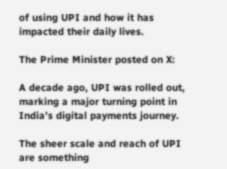of using UPI and how it has impacted their daily lives.

The Prime Minister posted on X:

A decade ago, UPI was rolled out, marking a major turning point in India’s digital payments journey.

The sheer scale and reach of UPI are something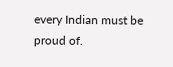every Indian must be proud of.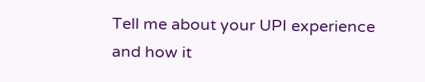Tell me about your UPI experience and how it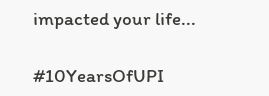impacted your life...

#10YearsOfUPI